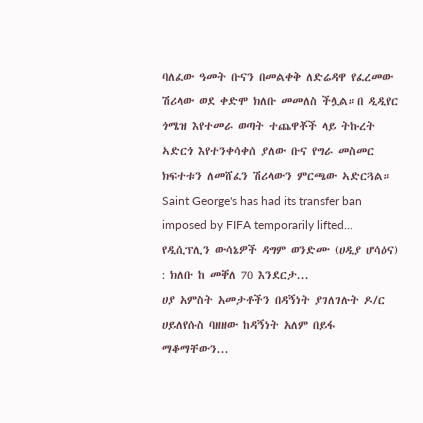ባለፈው ዓመት ቡናን በመልቀቅ ለድሬዳዋ የፈረመው ሽሪላው ወደ ቀድሞ ክለቡ መመለስ ችሏል።በ ዲዲየር ጎሜዝ እየተመራ ወጣት ተጨዋቾች ላይ ትኩረት ኣድርጎ እየተንቀሳቀሰ ያለው ቡና የግራ መስመር ክፍተቱን ለመሸፈን ሽሪላውን ምርጫው ኣድርጓል።
Saint George's has had its transfer ban imposed by FIFA temporarily lifted...
የዲሲፕሊን ውሳኔዎች ዳግም ወንድሙ (ሀዲያ ሆሳዕና) : ክለቡ ከ መቐለ 70 እንደርታ...
ሀያ አምስት አመታቶችን በዳኝነት ያገለገሉት ዶ/ር ሀይለየሱስ ባዘዘው ከዳኝነት አለም በይፋ ማቆማቸውን...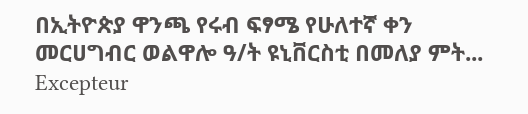በኢትዮጵያ ዋንጫ የሩብ ፍፃሜ የሁለተኛ ቀን መርሀግብር ወልዋሎ ዓ/ት ዩኒቨርስቲ በመለያ ምት...
Excepteur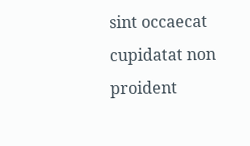sint occaecat cupidatat non proident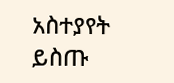አስተያየት ይስጡ